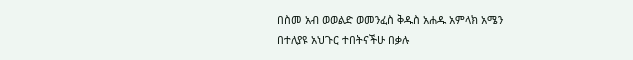በስመ አብ ወወልድ ወመንፈስ ቅዱስ አሐዱ አምላክ አሜን
በተለያዩ አህጉር ተበትናችሁ በቃሉ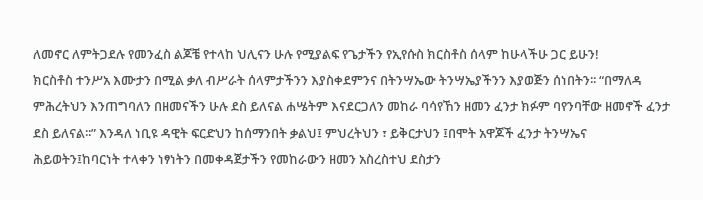ለመኖር ለምትጋደሉ የመንፈስ ልጆቼ የተላከ ህሊናን ሁሉ የሚያልፍ የጌታችን የኢየሱስ ክርስቶስ ሰላም ከሁላችሁ ጋር ይሁን!
ክርስቶስ ተንሥአ እሙታን በሚል ቃለ ብሥራት ሰላምታችንን እያስቀደምንና በትንሣኤው ትንሣኤያችንን እያወጅን ሰነበትን፡፡ “በማለዳ ምሕረትህን እንጠግባለን በዘመናችን ሁሉ ደስ ይለናል ሐሤትም እናደርጋለን መከራ ባሳየኸን ዘመን ፈንታ ክፉም ባየንባቸው ዘመኖች ፈንታ ደስ ይለናል፡፡” እንዳለ ነቢዩ ዳዊት ፍርድህን ከሰማንበት ቃልህ፤ ምህረትህን ፣ ይቅርታህን ፤በሞት አዋጆች ፈንታ ትንሣኤና ሕይወትን፤ከባርነት ተላቀን ነፃነትን በመቀዳጀታችን የመከራውን ዘመን አስረስተህ ደስታን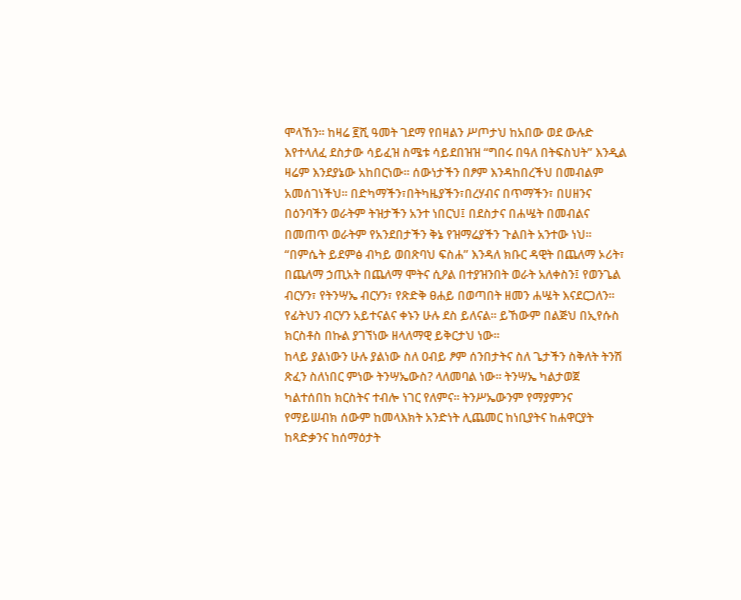ሞላኸን፡፡ ከዛሬ ፪ሺ ዓመት ገደማ የበዛልን ሥጦታህ ከአበው ወደ ውሉድ እየተላለፈ ደስታው ሳይፈዝ ስሜቱ ሳይደበዝዝ “ግበሩ በዓለ በትፍስህት” እንዲል ዛሬም እንደያኔው አከበርነው፡፡ ሰውነታችን በፆም እንዳከበረችህ በመብልም አመሰገነችህ፡፡ በድካማችን፣በትካዜያችን፣በረሃብና በጥማችን፣ በሀዘንና በዕንባችን ወራትም ትዝታችን አንተ ነበርህ፤ በደስታና በሐሤት በመብልና በመጠጥ ወራትም የአንደበታችን ቅኔ የዝማሬያችን ጉልበት አንተው ነህ፡፡
“በምሴት ይደምፅ ብካይ ወበጽባህ ፍስሐ” እንዳለ ክቡር ዳዊት በጨለማ ኦሪት፣ በጨለማ ኃጢአት በጨለማ ሞትና ሲዖል በተያዝንበት ወራት አለቀስን፤ የወንጌል ብርሃን፣ የትንሣኤ ብርሃን፣ የጽድቅ ፀሐይ በወጣበት ዘመን ሐሤት እናደርጋለን፡፡ የፊትህን ብርሃን አይተናልና ቀኑን ሁሉ ደስ ይለናል፡፡ ይኸውም በልጅህ በኢየሱስ ክርስቶስ በኩል ያገኘነው ዘላለማዊ ይቅርታህ ነው፡፡
ከላይ ያልነውን ሁሉ ያልነው ስለ ዐብይ ፆም ሰንበታትና ስለ ጌታችን ስቅለት ትንሽ ጽፈን ስለነበር ምነው ትንሣኤውስ? ላለመባል ነው፡፡ ትንሣኤ ካልታወጀ ካልተሰበከ ክርስትና ተብሎ ነገር የለምና፡፡ ትንሥኤውንም የማያምንና የማይሠብክ ሰውም ከመላእክት አንድነት ሊጨመር ከነቢያትና ከሐዋርያት ከጻድቃንና ከሰማዕታት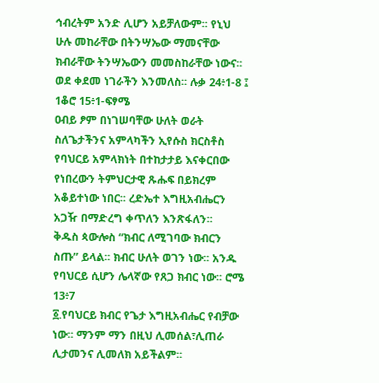ኅብረትም አንድ ሊሆን አይቻለውም፡፡ የኒህ ሁሉ መከራቸው በትንሣኤው ማመናቸው ክብራቸው ትንሣኤውን መመስከራቸው ነውና፡፡ ወደ ቀደመ ነገራችን እንመለስ፡፡ ሉቃ 24፥1-8 ፤ 1ቆሮ 15፥1-ፍፃሜ
ዐብይ ፆም በነገሠባቸው ሁለት ወራት ስለጌታችንና አምላካችን ኢየሱስ ክርስቶስ የባህርይ አምላክነት በተከታታይ እናቀርበው የነበረውን ትምህርታዊ ጹሑፍ በይክረም አቆይተነው ነበር፡፡ ረድኤተ እግዚአብሔርን አጋዥ በማድረግ ቀጥለን እንጽፋለን፡፡
ቅዱስ ጳውሎስ “ክብር ለሚገባው ክብርን ስጡ” ይላል፡፡ ክብር ሁለት ወገን ነው፡፡ አንዱ የባህርይ ሲሆን ሌላኛው የጸጋ ክብር ነው፡፡ ሮሜ 13፥7
፩.የባህርይ ክብር የጌታ እግዚአብሔር የብቻው ነው፡፡ ማንም ማን በዚህ ሊመሰል፣ሊጠራ ሊታመንና ሊመለክ አይችልም፡፡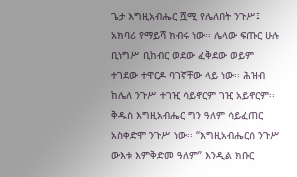ጌታ እግዚአብሔር ሿሚ የሌለበት ንጉሥ፤ አክባሪ የማይሻ ክብሩ ነው፡፡ ሌላው ፍጡር ሁሉ ቢነግሥ ቢከብር ወደው ፈቅደው ወይም ተገደው ተዋርዶ ባገኛቸው ላይ ነው፡፡ ሕዝብ ከሌለ ንጉሥ ተገዢ ሳይኖርም ገዢ አይኖርም፡፡ ቅዱስ እግዚአብሔር ግን ዓለም ሳይፈጠር አስቀድሞ ንጉሥ ነው፡፡ “እግዚአብሔርሰ ንጉሥ ውእቱ እምቅድመ ዓለም” እንዲል ክቡር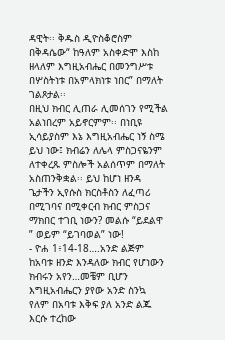ዳዊት፡፡ ቅዱስ ዲዮስቆሮስም በቅዳሴው“ ከዓለም አስቀድሞ እስከ ዘላለም እግዚአብሔር በመንግሥቱ በሦስትነቱ በአምላክነቱ ነበር” በማለት ገልጾታል፡፡
በዚህ ክብር ሊጠራ ሊመሰገን የሚችል አልነበረም አይኖርምም፡፡ በነቢዩ ኢሳይያስም እኔ እግዚአብሔር ነኝ ስሜ ይህ ነው፤ ክብሬን ለሌላ ምስጋናዬንም ለተቀረጹ ምስሎች አልሰጥም በማለት አስጠንቅቋል፡፡ ይህ ከሆነ ዘንዳ ጌታችን ኢየሱስ ክርስቶስን ለፈጣሪ በሚገባና በሚቀርብ ክብር ምስጋና ማክበር ተገቢ ነውን? መልሱ “ይደልዋ ” ወይም “ይገባወል” ነው!
- ዮሐ 1፥14-18….አንድ ልጅም ከአባቱ ዘንድ እንዳለው ክብር የሆነውን ክብሩን አየን…መቼም ቢሆን እግዚአብሔርን ያየው አንድ ስንኳ የለም በአባቱ እቅፍ ያለ አንድ ልጁ እርሱ ተረከው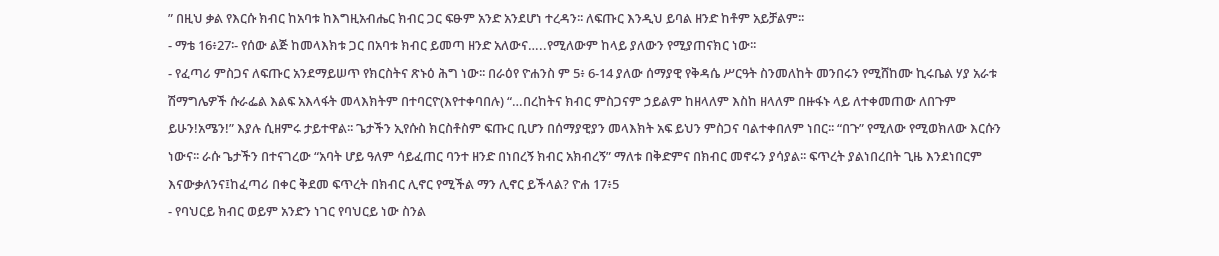” በዚህ ቃል የእርሱ ክብር ከአባቱ ከእግዚአብሔር ክብር ጋር ፍፁም አንድ አንደሆነ ተረዳን፡፡ ለፍጡር እንዲህ ይባል ዘንድ ከቶም አይቻልም፡፡
- ማቴ 16፥27፡- የሰው ልጅ ከመላእክቱ ጋር በአባቱ ክብር ይመጣ ዘንድ አለውና…..የሚለውም ከላይ ያለውን የሚያጠናክር ነው፡፡
- የፈጣሪ ምስጋና ለፍጡር አንደማይሠጥ የክርስትና ጽኑዕ ሕግ ነው፡፡ በራዕየ ዮሐንስ ም 5፥ 6-14 ያለው ሰማያዊ የቅዳሴ ሥርዓት ስንመለከት መንበሩን የሚሸከሙ ኪሩቤል ሃያ አራቱ ሽማግሌዎች ሱራፌል እልፍ አእላፋት መላእክትም በተባርዮ(እየተቀባበሉ) “…በረከትና ክብር ምስጋናም ኃይልም ከዘላለም እስከ ዘላለም በዙፋኑ ላይ ለተቀመጠው ለበጉም ይሁን!አሜን!” እያሉ ሲዘምሩ ታይተዋል፡፡ ጌታችን ኢየሱስ ክርስቶስም ፍጡር ቢሆን በሰማያዊያን መላእክት አፍ ይህን ምስጋና ባልተቀበለም ነበር፡፡ “በጉ” የሚለው የሚወክለው እርሱን ነውና፡፡ ራሱ ጌታችን በተናገረው “አባት ሆይ ዓለም ሳይፈጠር ባንተ ዘንድ በነበረኝ ክብር አክብረኝ” ማለቱ በቅድምና በክብር መኖሩን ያሳያል፡፡ ፍጥረት ያልነበረበት ጊዜ እንደነበርም እናውቃለንና፤ከፈጣሪ በቀር ቅደመ ፍጥረት በክብር ሊኖር የሚችል ማን ሊኖር ይችላል? ዮሐ 17፥5
- የባህርይ ክብር ወይም አንድን ነገር የባህርይ ነው ስንል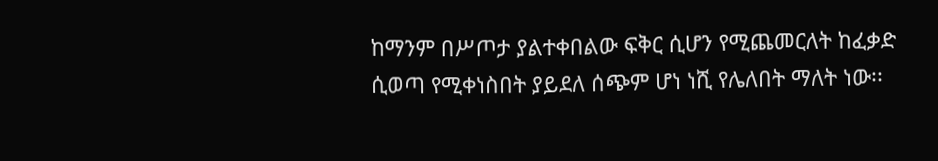ከማንም በሥጦታ ያልተቀበልው ፍቅር ሲሆን የሚጨመርለት ከፈቃድ ሲወጣ የሚቀነስበት ያይደለ ሰጭም ሆነ ነሺ የሌለበት ማለት ነው፡፡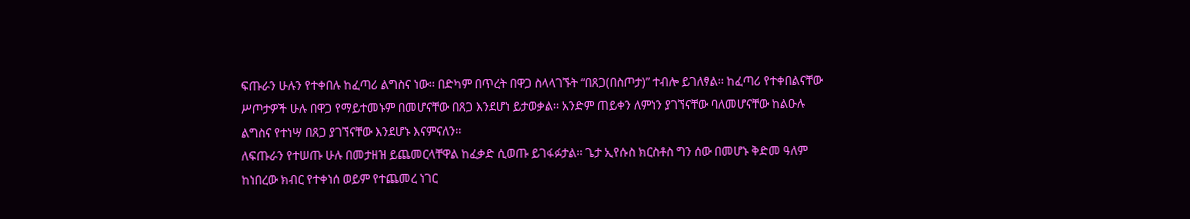ፍጡራን ሁሉን የተቀበሉ ከፈጣሪ ልግስና ነው፡፡ በድካም በጥረት በዋጋ ስላላገኙት “በጸጋ(በስጦታ)” ተብሎ ይገለፃል፡፡ ከፈጣሪ የተቀበልናቸው ሥጦታዎች ሁሉ በዋጋ የማይተመኑም በመሆናቸው በጸጋ እንደሆነ ይታወቃል፡፡ አንድም ጠይቀን ለምነን ያገኘናቸው ባለመሆናቸው ከልዑሉ ልግስና የተነሣ በጸጋ ያገኘናቸው እንደሆኑ እናምናለን፡፡
ለፍጡራን የተሠጡ ሁሉ በመታዘዝ ይጨመርላቸዋል ከፈቃድ ሲወጡ ይገፋፉታል፡፡ ጌታ ኢየሱስ ክርስቶስ ግን ሰው በመሆኑ ቅድመ ዓለም ከነበረው ክብር የተቀነሰ ወይም የተጨመረ ነገር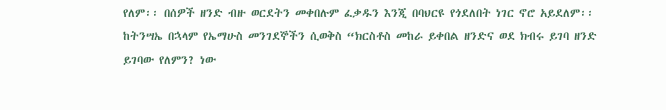የለም፡፡ በሰዎች ዘንድ ብዙ ወርደትን መቀበሉም ፈቃዱን እንጂ በባህርዩ የጎደለበት ነገር ኖሮ አይደለም፡፡
ከትንሣኤ በኋላም የኤማሁስ መንገደኞችን ሲወቅስ “ክርስቶስ መከራ ይቀበል ዘንድና ወደ ክብሩ ይገባ ዘንድ ይገባው የለምን? ነው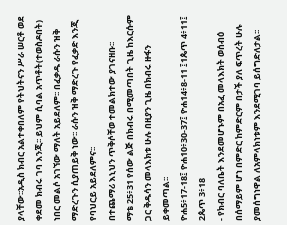ያላቸው፡፡አዲስ ክብር አልተቀበለም የትህትናን ሥራ ሠርቶ ወደ ቀደመ ክብሩ ገባ እንጂ፡፡ ይህም ሲባል አጥቶት(ተወስዶበት) ነበር መልሶ አገኘው ማለት አይደለም፡፡ በፈቃዱ ራሱን ዝቅ ማድረጉን ሲያጠይቅ ነው፡፡ ራሱን ዝቅ ማድረጉ የፈቃድ እንጂ የባህርይ አይደለምና፡፡
በተጨማሪ እኒህን ጥቅሶቸወ ተመልክተው ያገናዘቡ፡፡
ማቴ 25፥31 የሰው ልጅ በክብሩ በሚመጣበት ጊዜ ከእርሱም ጋር ቅዱሳን መላእክቱ ሁሉ በዚያን ጊዜ በክብሩ ዙፋን ይቀመጣል፡፡
ዮሐ5፥17-18፤ ዮሐ10፥30-37፤ ዮሐ14፥8-11 ፤1ጴጥ 4፥11፤ 2ጴጥ 3፥18
- የክብር ባለቤት እንደመሆኑም በአፈ መላእክት ወሰብዕ በሰማይም ሆነ በምድር ከምድርም በታች ያለ ፍጥረት ሁሉ ያመሰግነዋል ለአምላክነቱም እንደሚገባ ይሰግድለታል፡፡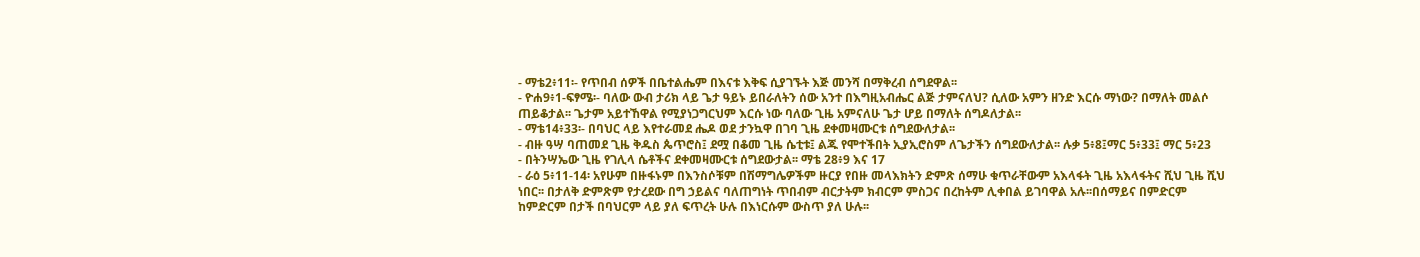- ማቴ2፥11፡- የጥበብ ሰዎች በቤተልሔም በእናቱ እቅፍ ሲያገኙት እጅ መንሻ በማቅረብ ሰግደዋል፡፡
- ዮሐ9፥1-ፍፃሜ፡- ባለው ውብ ታሪክ ላይ ጌታ ዓይኑ ይበራለትን ሰው አንተ በእግዚአብሔር ልጅ ታምናለህ? ሲለው አምን ዘንድ እርሱ ማነው? በማለት መልሶ ጠይቆታል፡፡ ጌታም አይተኸዋል የሚያነጋግርህም እርሱ ነው ባለው ጊዜ አምናለሁ ጌታ ሆይ በማለት ሰግዶለታል፡፡
- ማቴ14፥33፡- በባህር ላይ እየተራመደ ሔዶ ወደ ታንኳዋ በገባ ጊዜ ደቀመዛሙርቱ ሰግደውለታል፡፡
- ብዙ ዓሣ ባጠመደ ጊዜ ቅዱስ ጴጥሮስ፤ ደሟ በቆመ ጊዜ ሴቲቱ፤ ልጁ የሞተችበት ኢያኢሮስም ለጌታችን ሰግደውለታል፡፡ ሉቃ 5፥8፤ማር 5፥33፤ ማር 5፥23
- በትንሣኤው ጊዜ የገሊላ ሴቶችና ደቀመዛሙርቱ ሰግደውታል፡፡ ማቴ 28፥9 እና 17
- ራዕ 5፥11-14፡ አየሁም በዙፋኑም በእንስሶቹም በሽማግሌዎችም ዙርያ የበዙ መላእክትን ድምጽ ሰማሁ ቁጥራቸውም አእላፋት ጊዜ አእላፋትና ሺህ ጊዜ ሺህ ነበር፡፡ በታለቅ ድምጽም የታረደው በግ ኃይልና ባለጠግነት ጥበብም ብርታትም ክብርም ምስጋና በረከትም ሊቀበል ይገባዋል አሉ፡፡በሰማይና በምድርም ከምድርም በታች በባህርም ላይ ያለ ፍጥረት ሁሉ በእነርሱም ውስጥ ያለ ሁሉ፡፡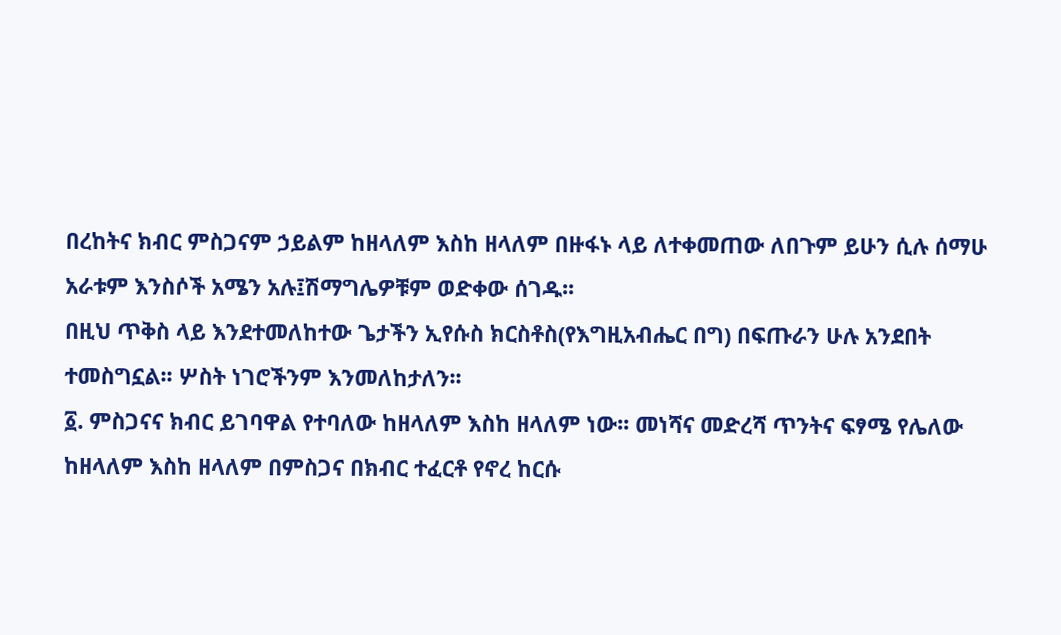በረከትና ክብር ምስጋናም ኃይልም ከዘላለም እስከ ዘላለም በዙፋኑ ላይ ለተቀመጠው ለበጉም ይሁን ሲሉ ሰማሁ አራቱም እንስሶች አሜን አሉ፤ሽማግሌዎቹም ወድቀው ሰገዱ፡፡
በዚህ ጥቅስ ላይ እንደተመለከተው ጌታችን ኢየሱስ ክርስቶስ(የእግዚአብሔር በግ) በፍጡራን ሁሉ አንደበት ተመስግኗል፡፡ ሦስት ነገሮችንም እንመለከታለን፡፡
፩. ምስጋናና ክብር ይገባዋል የተባለው ከዘላለም እስከ ዘላለም ነው፡፡ መነሻና መድረሻ ጥንትና ፍፃሜ የሌለው ከዘላለም እስከ ዘላለም በምስጋና በክብር ተፈርቶ የኖረ ከርሱ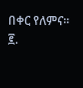በቀር የለምና፡፡
፪.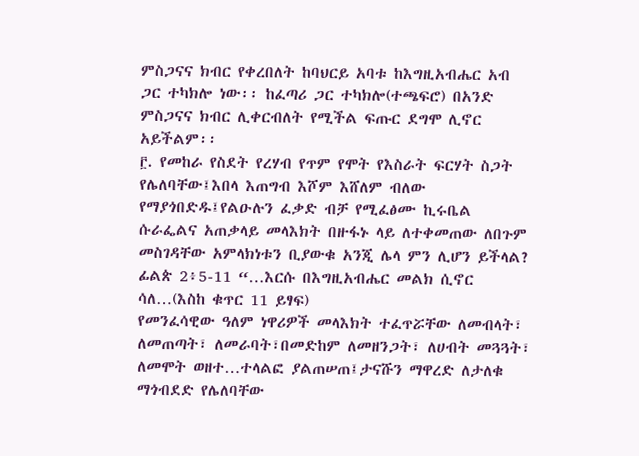ምስጋናና ክብር የቀረበለት ከባህርይ አባቱ ከእግዚአብሔር አብ ጋር ተካክሎ ነው፡፡ ከፈጣሪ ጋር ተካክሎ(ተጫፍሮ) በአንድ ምስጋናና ክብር ሊቀርብለት የሚችል ፍጡር ደግሞ ሊኖር አይችልም፡፡
፫. የመከራ የስደት የረሃብ የጥም የሞት የእስራት ፍርሃት ስጋት የሌለባቸው፤እበላ እጠግብ እሾም እሸለም ብለው የማያጎበድዱ፤የልዑሉን ፈቃድ ብቻ የሚፈፅሙ ኪሩቤል ሱራፌልና አጠቃላይ መላእክት በዙፋኑ ላይ ለተቀመጠው ለበጉም መስገዳቸው አምላክነቱን ቢያውቁ አንጂ ሌላ ምን ሊሆን ይችላል?
ፊልጵ 2፥5-11 “…እርሱ በእግዚአብሔር መልክ ሲኖር ሳለ…(እስከ ቁጥር 11 ይፃፍ)
የመንፈሳዊው ዓለም ነዋሪዎች መላእክት ተፈጥሯቸው ለመብላት፣ ለመጠጣት፣ ለመራባት፣በመድከም ለመዘንጋት፣ ለሀብት መጓጓት፣ ለመሞት ወዘተ…ተላልፎ ያልጠሠጠ፤ታናሹን ማዋረድ ለታለቁ ማጎብደድ የሌለባቸው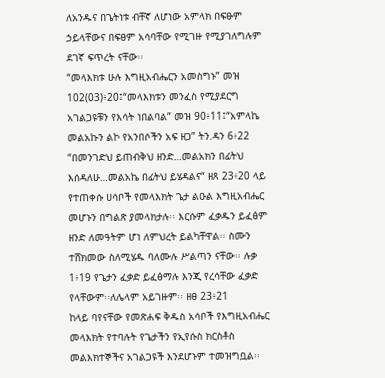ለአንዱና በጌትነቱ ብቸኛ ለሆነው አምላክ በፍፁም ኃይላቸውና በፍፀም አሳባቸው የሚገዙ የሚያገለግሉም ደገኛ ፍጥረት ናቸው፡፡
“መላእክቱ ሁሉ እግዚአብሔርን አመስግኑ” መዝ 102(03)፥20፤“መላእክቱን መንፈስ የሚያደርግ አገልጋዩቹን የእሳት ነበልባል” መዝ 90፥11፤“አምላኬ መልአኩን ልኮ የአንበሶችን አፍ ዘጋ” ትን.ዳን 6፥22 “በመንገድህ ይጠብቅህ ዘንድ…መልአክን በፊትህ እሰዳለሁ…መልአኬ በፊትህ ይሄዳልና“ ዘጸ 23፥20 ላይ የተጠቀሱ ሀሳቦች የመላእክት ጌታ ልዑል እግዚአብሔር መሆኑን በግልጽ ያመላክታሉ፡፡ እርሱም ፈቃዱን ይፈፅም ዘንድ ለመዓትም ሆነ ለምህረት ይልካቸዋል፡፡ ስሙን ተሸክመው ስለሚሄዱ ባለሙሉ ሥልጣን ናቸው፡፡ ሉቃ 1፥19 የጌታን ፈቃድ ይፈፅማሉ እንጂ የረሳቸው ፈቃድ የላቸውም፡፡ለሌላም አይገዙም፡፡ ዘፀ 23፥21
ከላይ ባየናቸው የመጽሐፍ ቅዱስ አሳቦች የእግዚአብሔር መላእክት የተባሉት የጌታችን የኢየሱስ ክርስቶስ መልእክተኞችና አገልጋዩች እንደሆኑም ተመዝግቧል፡፡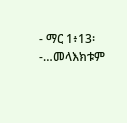- ማር 1፥13፡-…መላእክቱም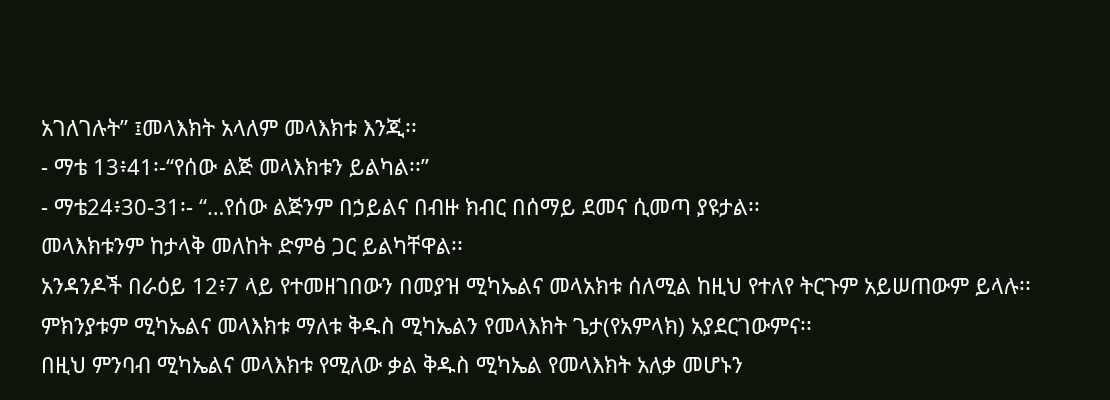አገለገሉት” ፤መላእክት አላለም መላእክቱ እንጂ፡፡
- ማቴ 13፥41፡-“የሰው ልጅ መላእክቱን ይልካል፡፡”
- ማቴ24፥30-31፡- “…የሰው ልጅንም በኃይልና በብዙ ክብር በሰማይ ደመና ሲመጣ ያዩታል፡፡
መላእክቱንም ከታላቅ መለከት ድምፅ ጋር ይልካቸዋል፡፡
አንዳንዶች በራዕይ 12፥7 ላይ የተመዘገበውን በመያዝ ሚካኤልና መላአክቱ ሰለሚል ከዚህ የተለየ ትርጉም አይሠጠውም ይላሉ፡፡ምክንያቱም ሚካኤልና መላእክቱ ማለቱ ቅዱስ ሚካኤልን የመላእክት ጌታ(የአምላክ) አያደርገውምና፡፡
በዚህ ምንባብ ሚካኤልና መላእክቱ የሚለው ቃል ቅዱስ ሚካኤል የመላእክት አለቃ መሆኑን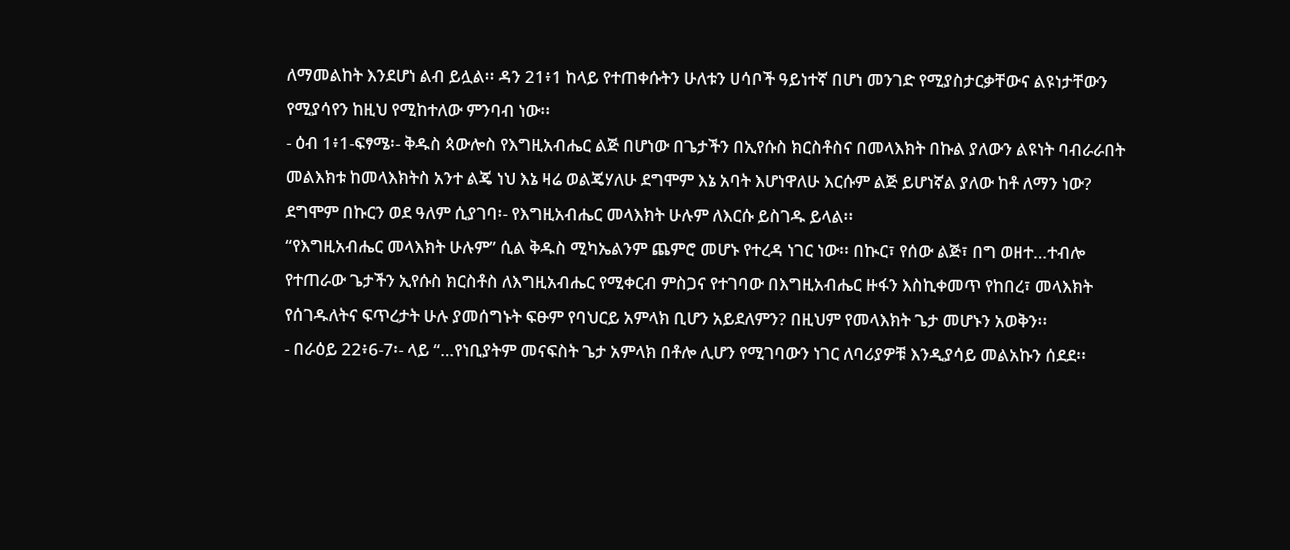ለማመልከት እንደሆነ ልብ ይሏል፡፡ ዳን 21፥1 ከላይ የተጠቀሱትን ሁለቱን ሀሳቦች ዓይነተኛ በሆነ መንገድ የሚያስታርቃቸውና ልዩነታቸውን የሚያሳየን ከዚህ የሚከተለው ምንባብ ነው፡፡
- ዕብ 1፥1-ፍፃሜ፡- ቅዱስ ጳውሎስ የእግዚአብሔር ልጅ በሆነው በጌታችን በኢየሱስ ክርስቶስና በመላእክት በኩል ያለውን ልዩነት ባብራራበት መልእክቱ ከመላእክትስ አንተ ልጄ ነህ እኔ ዛሬ ወልጄሃለሁ ደግሞም እኔ አባት እሆነዋለሁ እርሱም ልጅ ይሆነኛል ያለው ከቶ ለማን ነው? ደግሞም በኩርን ወደ ዓለም ሲያገባ፡- የእግዚአብሔር መላእክት ሁሉም ለእርሱ ይስገዱ ይላል፡፡
“የእግዚአብሔር መላእክት ሁሉም” ሲል ቅዱስ ሚካኤልንም ጨምሮ መሆኑ የተረዳ ነገር ነው፡፡ በኲር፣ የሰው ልጅ፣ በግ ወዘተ…ተብሎ የተጠራው ጌታችን ኢየሱስ ክርስቶስ ለእግዚአብሔር የሚቀርብ ምስጋና የተገባው በእግዚአብሔር ዙፋን እስኪቀመጥ የከበረ፣ መላእክት የሰገዱለትና ፍጥረታት ሁሉ ያመሰግኑት ፍፁም የባህርይ አምላክ ቢሆን አይደለምን? በዚህም የመላእክት ጌታ መሆኑን አወቅን፡፡
- በራዕይ 22፥6-7፡- ላይ “…የነቢያትም መናፍስት ጌታ አምላክ በቶሎ ሊሆን የሚገባውን ነገር ለባሪያዎቹ እንዲያሳይ መልአኩን ሰደደ፡፡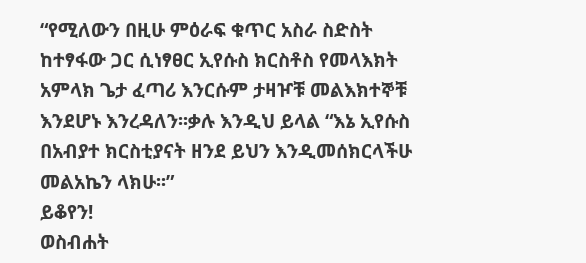“የሚለውን በዚሁ ምዕራፍ ቁጥር አስራ ስድስት ከተፃፋው ጋር ሲነፃፀር ኢየሱስ ክርስቶስ የመላእክት አምላክ ጌታ ፈጣሪ እንርሱም ታዛዦቹ መልእክተኞቹ እንደሆኑ እንረዳለን፡፡ቃሉ እንዲህ ይላል “እኔ ኢየሱስ በአብያተ ክርስቲያናት ዘንደ ይህን እንዲመሰክርላችሁ መልአኬን ላክሁ፡፡”
ይቆየን!
ወስብሐት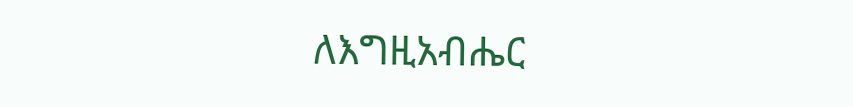ለእግዚአብሔር